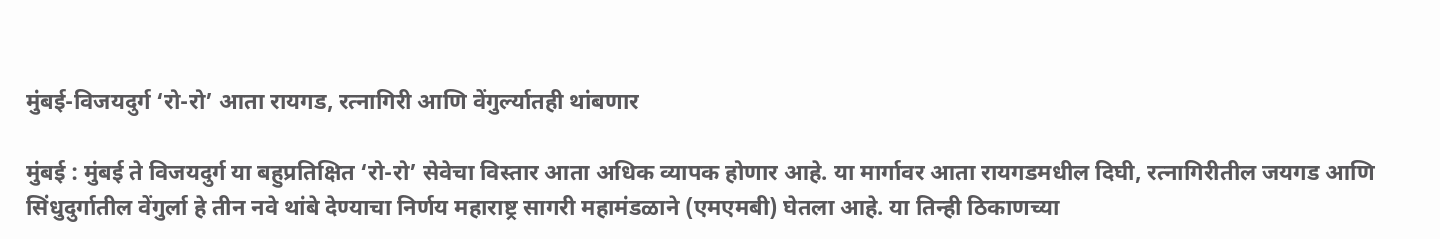मुंबई-विजयदुर्ग ‘रो-रो’ आता रायगड, रत्नागिरी आणि वेंगुर्ल्यातही थांबणार

मुंबई : मुंबई ते विजयदुर्ग या बहुप्रतिक्षित ‘रो-रो’ सेवेचा विस्तार आता अधिक व्यापक होणार आहे. या मार्गावर आता रायगडमधील दिघी, रत्नागिरीतील जयगड आणि सिंधुदुर्गातील वेंगुर्ला हे तीन नवे थांबे देण्याचा निर्णय महाराष्ट्र सागरी महामंडळाने (एमएमबी) घेतला आहे. या तिन्ही ठिकाणच्या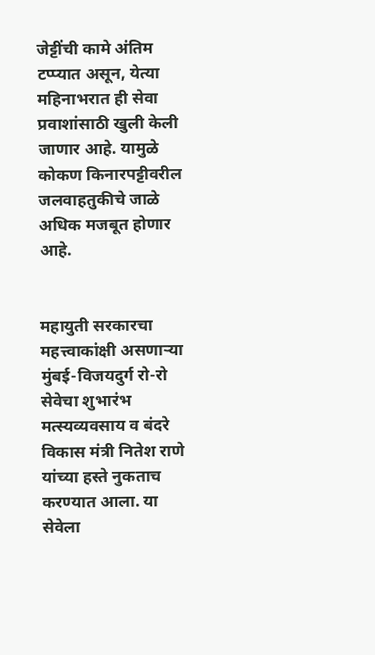जेट्टींची कामे अंतिम टप्प्यात असून, येत्या महिनाभरात ही सेवा प्रवाशांसाठी खुली केली जाणार आहे. यामुळे कोकण किनारपट्टीवरील जलवाहतुकीचे जाळे अधिक मजबूत होणार आहे.


महायुती सरकारचा महत्त्वाकांक्षी असणाऱ्या मुंबई-विजयदुर्ग रो-रो सेवेचा शुभारंभ मत्स्यव्यवसाय व बंदरे विकास मंत्री नितेश राणे यांच्या हस्ते नुकताच करण्यात आला. या सेवेला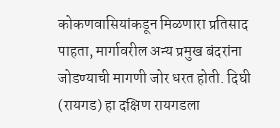कोकणवासियांकडून मिळणारा प्रतिसाद पाहता, मार्गावरील अन्य प्रमुख बंदरांना जोडण्याची मागणी जोर धरत होती. दिघी (रायगड) हा दक्षिण रायगडला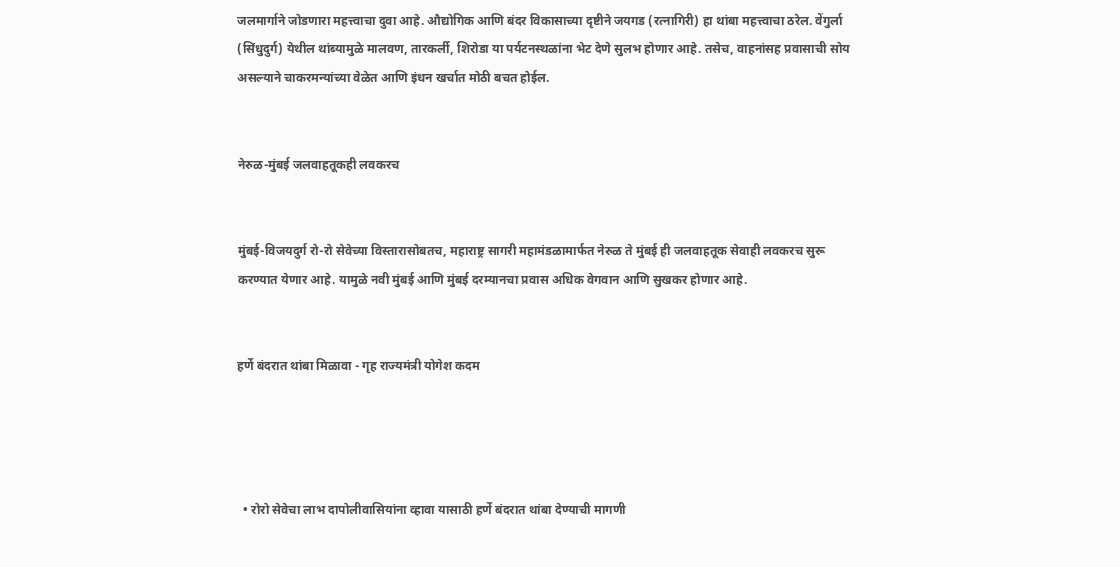जलमार्गाने जोडणारा महत्त्वाचा दुवा आहे. औद्योगिक आणि बंदर विकासाच्या दृष्टीने जयगड (रत्नागिरी) हा थांबा महत्त्वाचा ठरेल. वेंगुर्ला (सिंधुदुर्ग) येथील थांब्यामुळे मालवण, तारकर्ली, शिरोडा या पर्यटनस्थळांना भेट देणे सुलभ होणार आहे. तसेच, वाहनांसह प्रवासाची सोय असल्याने चाकरमन्यांच्या वेळेत आणि इंधन खर्चात मोठी बचत होईल.


नेरुळ-मुंबई जलवाहतूकही लवकरच


मुंबई-विजयदुर्ग रो-रो सेवेच्या विस्तारासोबतच, महाराष्ट्र सागरी महामंडळामार्फत नेरुळ ते मुंबई ही जलवाहतूक सेवाही लवकरच सुरू करण्यात येणार आहे. यामुळे नवी मुंबई आणि मुंबई दरम्यानचा प्रवास अधिक वेगवान आणि सुखकर होणार आहे.


हर्णे बंदरात थांबा मिळावा - गृह राज्यमंत्री योगेश कदम




  • रोरो सेवेचा लाभ दापोलीवासियांना व्हावा यासाठी हर्णे बंदरात थांबा देण्याची मागणी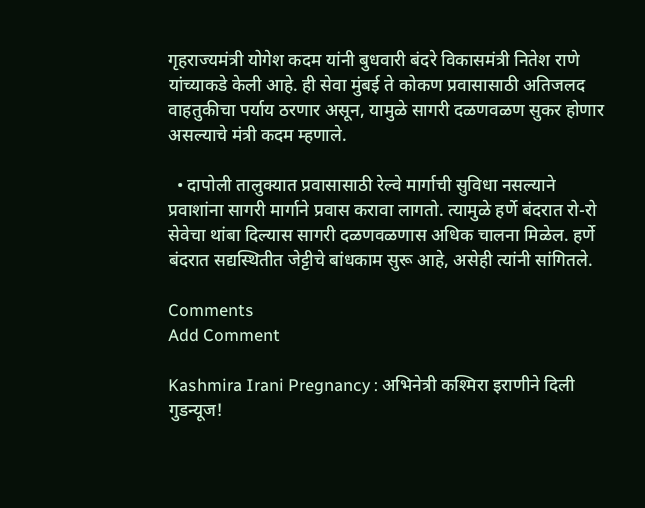गृहराज्यमंत्री योगेश कदम यांनी बुधवारी बंदरे विकासमंत्री नितेश राणे यांच्याकडे केली आहे. ही सेवा मुंबई ते कोकण प्रवासासाठी अतिजलद वाहतुकीचा पर्याय ठरणार असून, यामुळे सागरी दळणवळण सुकर होणार असल्याचे मंत्री कदम म्हणाले.

  • दापोली तालुक्यात प्रवासासाठी रेल्वे मार्गाची सुविधा नसल्याने प्रवाशांना सागरी मार्गाने प्रवास करावा लागतो. त्यामुळे हर्णे बंदरात रो-रो सेवेचा थांबा दिल्यास सागरी दळणवळणास अधिक चालना मिळेल. हर्णे बंदरात सद्यस्थितीत जेट्टीचे बांधकाम सुरू आहे, असेही त्यांनी सांगितले.

Comments
Add Comment

Kashmira Irani Pregnancy : अभिनेत्री कश्मिरा इराणीने दिली गुडन्यूज!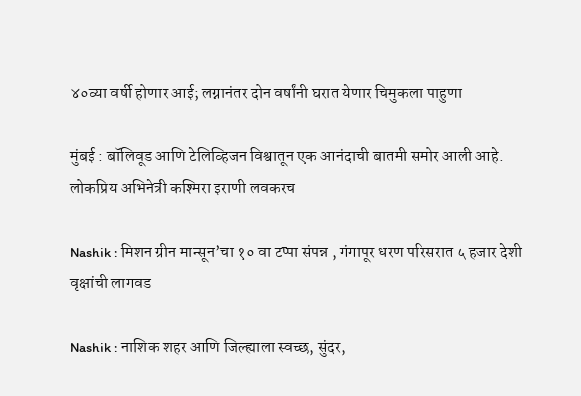४०व्या वर्षी होणार आई; लग्नानंतर दोन वर्षांनी घरात येणार चिमुकला पाहुणा

मुंबई : बॉलिवूड आणि टेलिव्हिजन विश्वातून एक आनंदाची बातमी समोर आली आहे. लोकप्रिय अभिनेत्री कश्मिरा इराणी लवकरच

Nashik : मिशन ग्रीन मान्सून’चा १० वा टप्पा संपन्न , गंगापूर धरण परिसरात ५ हजार देशी वृक्षांची लागवड

Nashik : नाशिक शहर आणि जिल्ह्याला स्वच्छ, सुंदर,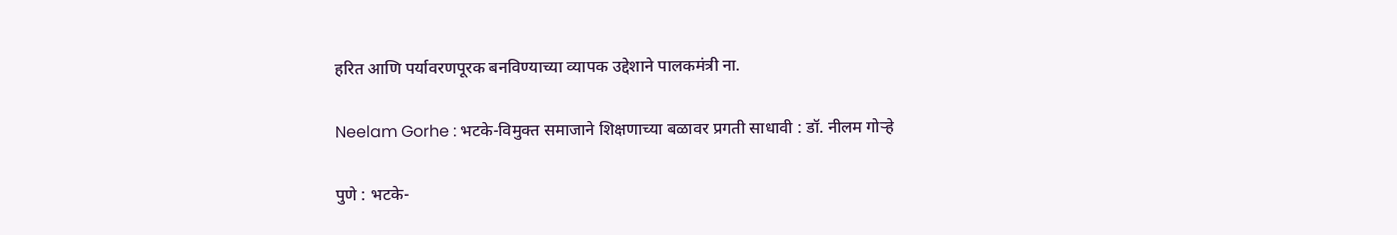हरित आणि पर्यावरणपूरक बनविण्याच्या व्यापक उद्देशाने पालकमंत्री ना.

Neelam Gorhe : भटके-विमुक्त समाजाने शिक्षणाच्या बळावर प्रगती साधावी : डॉ. नीलम गोऱ्हे

पुणे : भटके-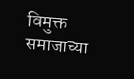विमुक्त समाजाच्या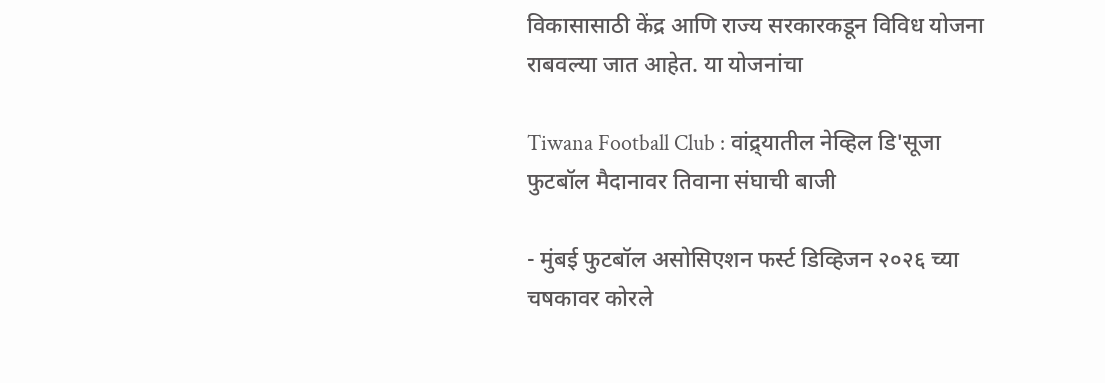विकासासाठी केंद्र आणि राज्य सरकारकडून विविध योजना राबवल्या जात आहेत. या योजनांचा

Tiwana Football Club : वांद्र्यातील नेव्हिल डि'सूजा फुटबॉल मैदानावर तिवाना संघाची बाजी

- मुंबई फुटबॉल असोसिएशन फर्स्ट डिव्हिजन २०२६ च्या चषकावर कोरले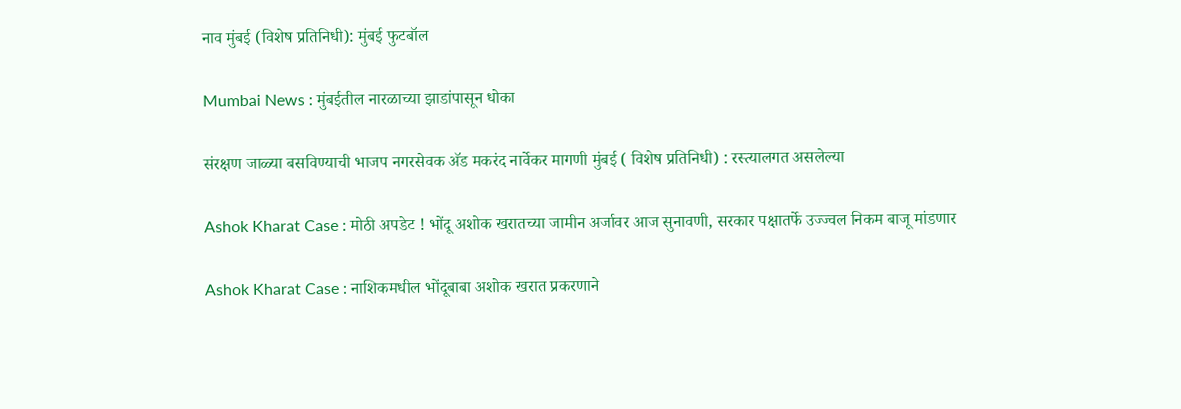नाव मुंबई (विशेष प्रतिनिधी): मुंबई फुटबॉल

Mumbai News : मुंबईतील नारळाच्या झाडांपासून धोका

संरक्षण जाळ्या बसविण्याची भाजप नगरसेवक अ‍ॅड मकरंद नार्वेकर मागणी मुंबई ( विशेष प्रतिनिधी) : रस्त्यालगत असलेल्या

Ashok Kharat Case : मोठी अपडेट ! भोंदू अशोक खरातच्या जामीन अर्जावर आज सुनावणी, सरकार पक्षातर्फे उज्ज्वल निकम बाजू मांडणार

Ashok Kharat Case : नाशिकमधील भोंदूबाबा अशोक खरात प्रकरणाने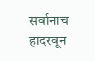सर्वानाच हादरवून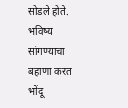सोडले होते. भविष्य सांगण्याचा बहाणा करत भोंदू